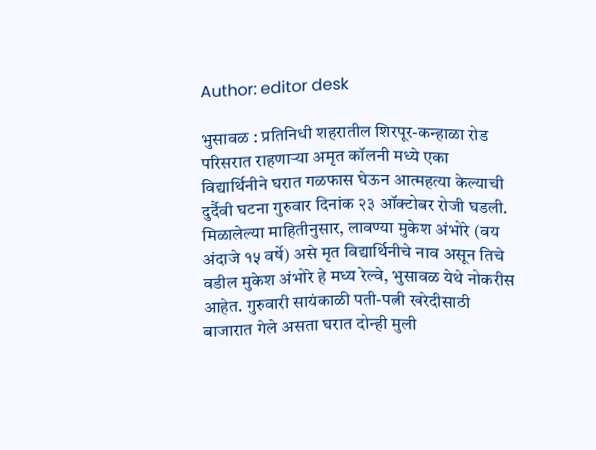Author: editor desk

भुसावळ : प्रतिनिधी शहरातील शिरपूर-कन्हाळा रोड परिसरात राहणाऱ्या अमृत कॉलनी मध्ये एका विद्यार्थिनीने घरात गळफास घेऊन आत्महत्या केल्याची दुर्दैवी घटना गुरुवार दिनांक २३ ऑक्टोबर रोजी घडली. मिळालेल्या माहितीनुसार, लावण्या मुकेश अंभोरे (वय अंदाजे १५ वर्षे) असे मृत विद्यार्थिनीचे नाव असून तिचे वडील मुकेश अंभोरे हे मध्य रेल्वे, भुसावळ येथे नोकरीस आहेत. गुरुवारी सायंकाळी पती-पत्नी खरेदीसाठी बाजारात गेले असता घरात दोन्ही मुली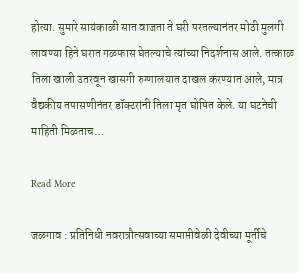होत्या. सुमारे सायंकाळी सात वाजता ते घरी परतल्यानंतर मोठी मुलगी लावण्या हिने घरात गळफास घेतल्याचे त्यांच्या निदर्शनास आले. तत्काळ तिला खाली उतरवून खासगी रुग्णालयात दाखल करण्यात आले, मात्र वैद्यकीय तपासणीनंतर डॉक्टरांनी तिला मृत घोषित केले. या घटनेची माहिती मिळताच…

Read More

जळगाव : प्रतिनिधी नवरात्रौत्सवाच्या समाप्तीवेळी देवीच्या मूर्तीचे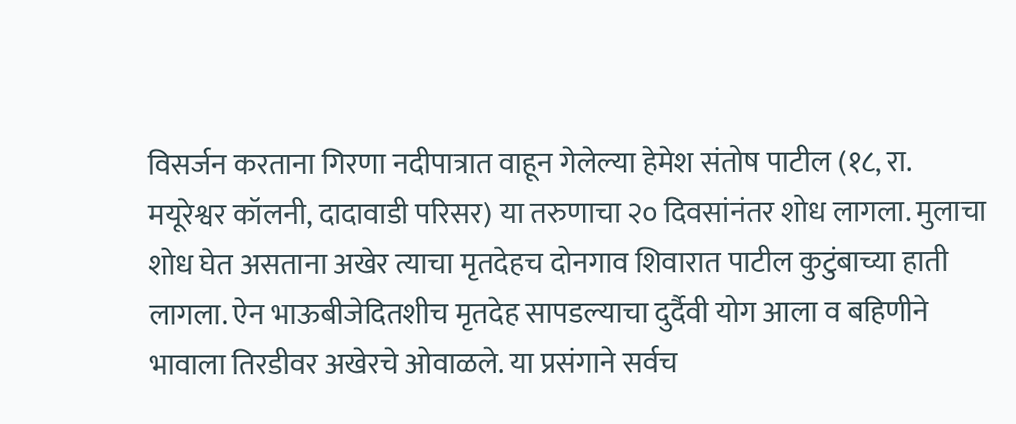विसर्जन करताना गिरणा नदीपात्रात वाहून गेलेल्या हेमेश संतोष पाटील (१८, रा. मयूरेश्वर कॉलनी, दादावाडी परिसर) या तरुणाचा २० दिवसांनंतर शोध लागला. मुलाचा शोध घेत असताना अखेर त्याचा मृतदेहच दोनगाव शिवारात पाटील कुटुंबाच्या हाती लागला. ऐन भाऊबीजेदितशीच मृतदेह सापडल्याचा दुर्दैवी योग आला व बहिणीने भावाला तिरडीवर अखेरचे ओवाळले. या प्रसंगाने सर्वच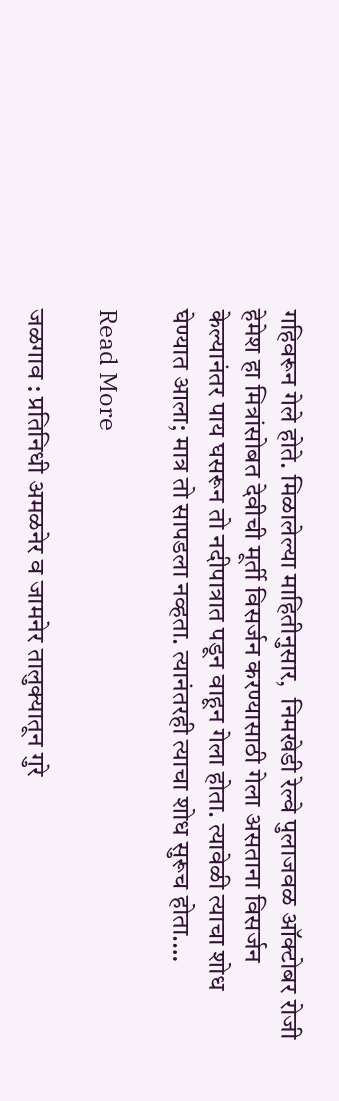गहिवरून गेले होते. मिळालेल्या माहितीनुसार,  निमखेडी रेल्वे पुलाजवळ ऑक्टोबर रोजी हेमेश हा मित्रांसोबत देवीची मूर्ती विसर्जन करण्यासाठी गेला असताना विसर्जन केल्यानंतर पाय घसरून तो नदीपात्रात पडून वाहून गेला होता. त्यावेळी त्याचा शोध घेण्यात आला; मात्र तो सापडला नव्हता. त्यानंतरही त्याचा शोध सुरूच होता.…

Read More

जळगाव : प्रतिनिधी अमळनेर व जामनेर तालुक्यातून गुरे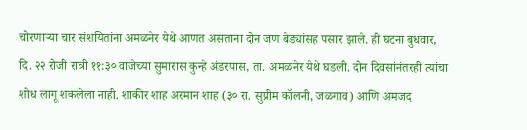चोरणाऱ्या चार संशयितांना अमळनेर येथे आणत असताना दोन जण बेड्यांसह पसार झाले. ही घटना बुधवार, दि. २२ रोजी रात्री ११:३० वाजेच्या सुमारास कुन्हे अंडरपास, ता. अमळनेर येथे घडली. दोन दिवसांनंतरही त्यांचा शोध लागू शकलेला नाही. शाकीर शाह अरमान शाह (३० रा. सुप्रीम कॉलनी, जळगाव) आणि अमजद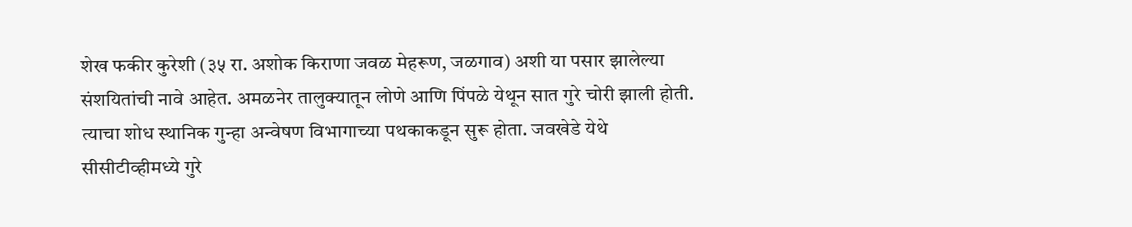शेख फकीर कुरेशी (३५ रा. अशोक किराणा जवळ मेहरूण, जळगाव) अशी या पसार झालेल्या संशयितांची नावे आहेत. अमळनेर तालुक्यातून लोणे आणि पिंपळे येथून सात गुरे चोरी झाली होती. त्याचा शोध स्थानिक गुन्हा अन्वेषण विभागाच्या पथकाकडून सुरू होता. जवखेडे येथे सीसीटीव्हीमध्ये गुरे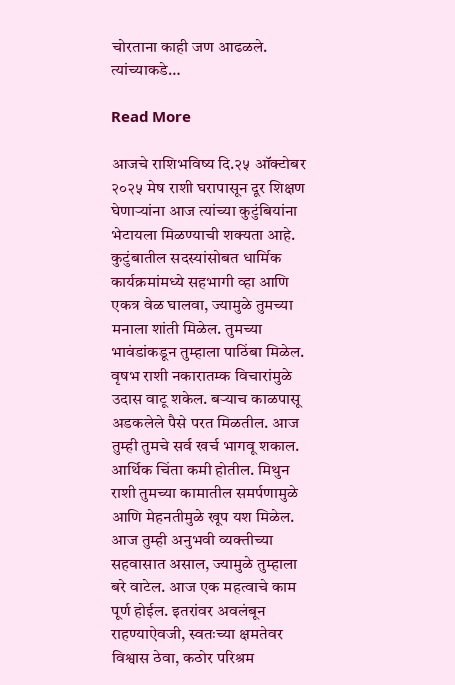चोरताना काही जण आढळले. त्यांच्याकडे…

Read More

आजचे राशिभविष्य दि.२५ ऑक्टोबर २०२५ मेष राशी घरापासून दूर शिक्षण घेणाऱ्यांना आज त्यांच्या कुटुंबियांना भेटायला मिळण्याची शक्यता आहे. कुटुंबातील सदस्यांसोबत धार्मिक कार्यक्रमांमध्ये सहभागी व्हा आणि एकत्र वेळ घालवा, ज्यामुळे तुमच्या मनाला शांती मिळेल. तुमच्या भावंडांकडून तुम्हाला पाठिंबा मिळेल. वृषभ राशी नकारातम्क विचारांमुळे उदास वाटू शकेल. बऱ्याच काळपासू अडकलेले पैसे परत मिळतील. आज तुम्ही तुमचे सर्व खर्च भागवू शकाल. आर्थिक चिंता कमी होतील. मिथुन राशी तुमच्या कामातील समर्पणामुळे आणि मेहनतीमुळे खूप यश मिळेल. आज तुम्ही अनुभवी व्यक्तीच्या सहवासात असाल, ज्यामुळे तुम्हाला बरे वाटेल. आज एक महत्वाचे काम पूर्ण होईल. इतरांवर अवलंबून राहण्याऐवजी, स्वतःच्या क्षमतेवर विश्वास ठेवा, कठोर परिश्रम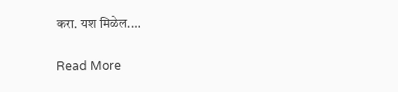करा. यश मिळेल.…

Read More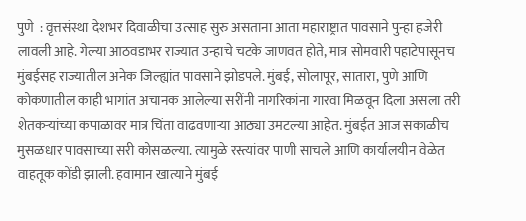पुणे  : वृत्तसंस्था देशभर दिवाळीचा उत्साह सुरु असताना आता महाराष्ट्रात पावसाने पुन्हा हजेरी लावली आहे. गेल्या आठवडाभर राज्यात उन्हाचे चटके जाणवत होते, मात्र सोमवारी पहाटेपासूनच मुंबईसह राज्यातील अनेक जिल्ह्यांत पावसाने झोडपले. मुंबई, सोलापूर, सातारा, पुणे आणि कोकणातील काही भागांत अचानक आलेल्या सरींनी नागरिकांना गारवा मिळवून दिला असला तरी शेतकऱ्यांच्या कपाळावर मात्र चिंता वाढवणाऱ्या आठ्या उमटल्या आहेत. मुंबईत आज सकाळीच मुसळधार पावसाच्या सरी कोसळल्या. त्यामुळे रस्त्यांवर पाणी साचले आणि कार्यालयीन वेळेत वाहतूक कोंडी झाली. हवामान खात्याने मुंबई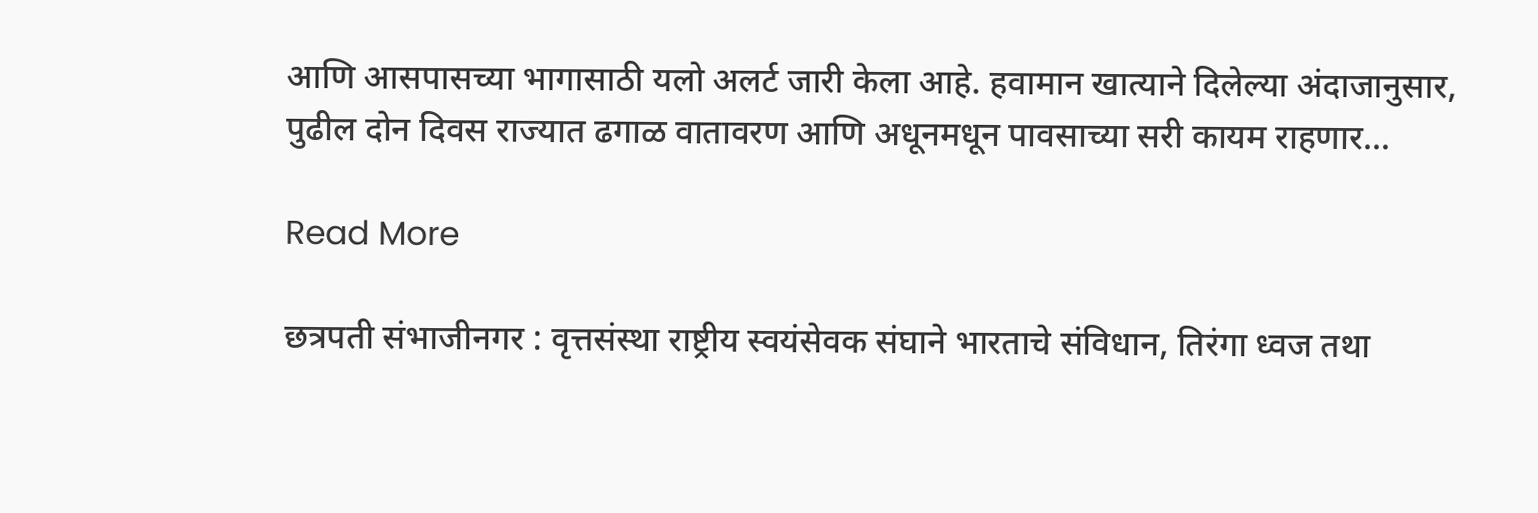आणि आसपासच्या भागासाठी यलो अलर्ट जारी केला आहे. हवामान खात्याने दिलेल्या अंदाजानुसार, पुढील दोन दिवस राज्यात ढगाळ वातावरण आणि अधूनमधून पावसाच्या सरी कायम राहणार…

Read More

छत्रपती संभाजीनगर : वृत्तसंस्था राष्ट्रीय स्वयंसेवक संघाने भारताचे संविधान, तिरंगा ध्वज तथा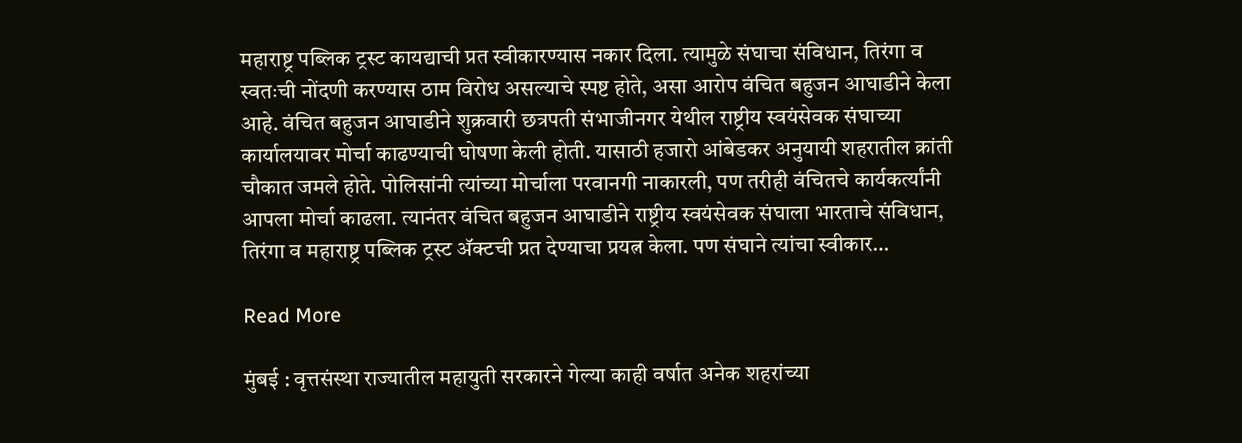महाराष्ट्र पब्लिक ट्रस्ट कायद्याची प्रत स्वीकारण्यास नकार दिला. त्यामुळे संघाचा संविधान, तिरंगा व स्वतःची नोंदणी करण्यास ठाम विरोध असल्याचे स्पष्ट होते, असा आरोप वंचित बहुजन आघाडीने केला आहे. वंचित बहुजन आघाडीने शुक्रवारी छत्रपती संभाजीनगर येथील राष्ट्रीय स्वयंसेवक संघाच्या कार्यालयावर मोर्चा काढण्याची घोषणा केली होती. यासाठी हजारो आंबेडकर अनुयायी शहरातील क्रांती चौकात जमले होते. पोलिसांनी त्यांच्या मोर्चाला परवानगी नाकारली, पण तरीही वंचितचे कार्यकर्त्यांनी आपला मोर्चा काढला. त्यानंतर वंचित बहुजन आघाडीने राष्ट्रीय स्वयंसेवक संघाला भारताचे संविधान, तिरंगा व महाराष्ट्र पब्लिक ट्रस्ट अ‍ॅक्टची प्रत देण्याचा प्रयत्न केला. पण संघाने त्यांचा स्वीकार…

Read More

मुंबई : वृत्तसंस्था राज्यातील महायुती सरकारने गेल्या काही वर्षात अनेक शहरांच्या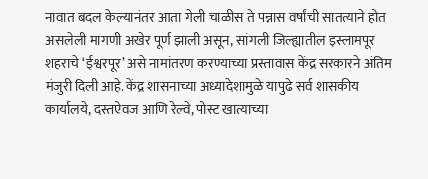नावात बदल केल्यानंतर आता गेली चाळीस ते पन्नास वर्षांची सातत्याने होत असलेली मागणी अखेर पूर्ण झाली असून, सांगली जिल्ह्यातील इस्लामपूर शहराचे ‘ईश्वरपूर’ असे नामांतरण करण्याच्या प्रस्तावास केंद्र सरकारने अंतिम मंजुरी दिली आहे. केंद्र शासनाच्या अध्यादेशामुळे यापुढे सर्व शासकीय कार्यालये, दस्तऐवज आणि रेल्वे, पोस्ट खात्याच्या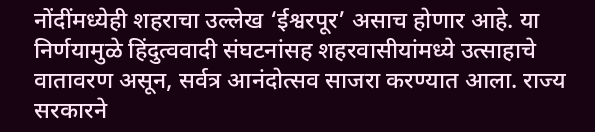नोंदींमध्येही शहराचा उल्लेख ‘ईश्वरपूर’ असाच होणार आहे. या निर्णयामुळे हिंदुत्ववादी संघटनांसह शहरवासीयांमध्ये उत्साहाचे वातावरण असून, सर्वत्र आनंदोत्सव साजरा करण्यात आला. राज्य सरकारने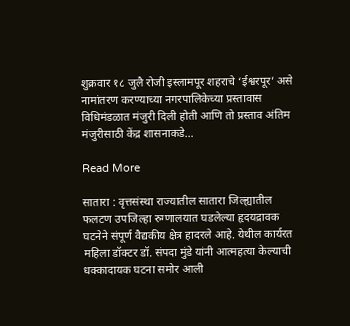शुक्रवार १८ जुलै रोजी इस्लामपूर शहराचे ‘ईश्वरपूर’ असे नामांतरण करण्याच्या नगरपालिकेच्या प्रस्तावास विधिमंडळात मंजुरी दिली होती आणि तो प्रस्ताव अंतिम मंजुरीसाठी केंद्र शासनाकडे…

Read More

सातारा : वृत्तसंस्था राज्यातील सातारा जिल्ह्यातील फलटण उपजिल्हा रुग्णालयात घडलेल्या हृदयद्रावक घटनेने संपूर्ण वैद्यकीय क्षेत्र हादरले आहे. येथील कार्यरत महिला डॉक्टर डॉ. संपदा मुंडे यांनी आत्महत्या केल्याची धक्कादायक घटना समोर आली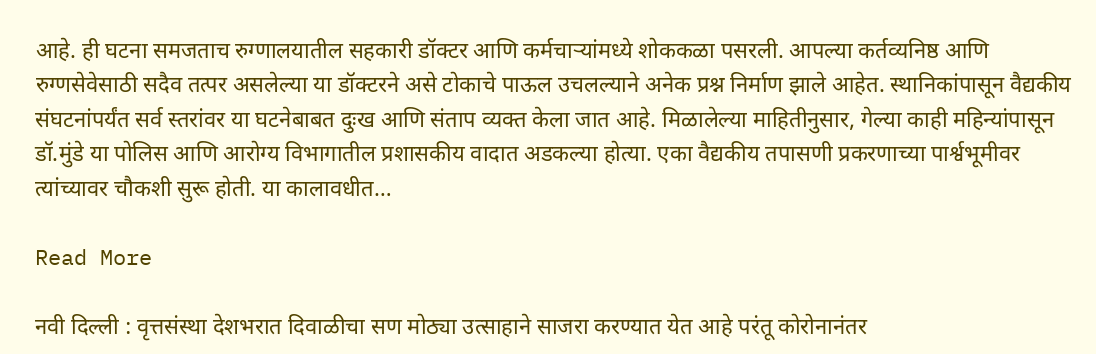आहे. ही घटना समजताच रुग्णालयातील सहकारी डॉक्टर आणि कर्मचाऱ्यांमध्ये शोककळा पसरली. आपल्या कर्तव्यनिष्ठ आणि रुग्णसेवेसाठी सदैव तत्पर असलेल्या या डॉक्टरने असे टोकाचे पाऊल उचलल्याने अनेक प्रश्न निर्माण झाले आहेत. स्थानिकांपासून वैद्यकीय संघटनांपर्यंत सर्व स्तरांवर या घटनेबाबत दुःख आणि संताप व्यक्त केला जात आहे. मिळालेल्या माहितीनुसार, गेल्या काही महिन्यांपासून डॉ.मुंडे या पोलिस आणि आरोग्य विभागातील प्रशासकीय वादात अडकल्या होत्या. एका वैद्यकीय तपासणी प्रकरणाच्या पार्श्वभूमीवर त्यांच्यावर चौकशी सुरू होती. या कालावधीत…

Read More

नवी दिल्ली : वृत्तसंस्था देशभरात दिवाळीचा सण मोठ्या उत्साहाने साजरा करण्यात येत आहे परंतू कोरोनानंतर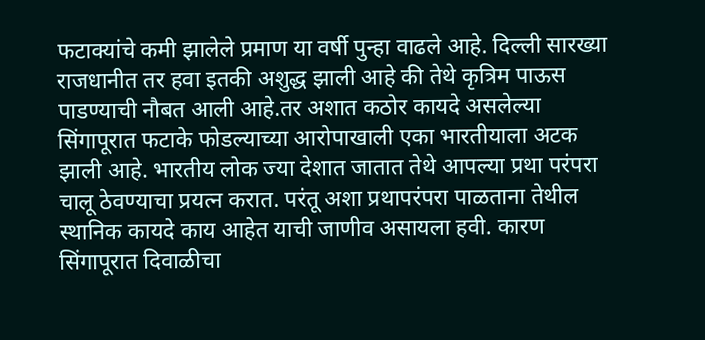फटाक्यांचे कमी झालेले प्रमाण या वर्षी पुन्हा वाढले आहे. दिल्ली सारख्या राजधानीत तर हवा इतकी अशुद्ध झाली आहे की तेथे कृत्रिम पाऊस पाडण्याची नौबत आली आहे.तर अशात कठोर कायदे असलेल्या सिंगापूरात फटाके फोडल्याच्या आरोपाखाली एका भारतीयाला अटक झाली आहे. भारतीय लोक ज्या देशात जातात तेथे आपल्या प्रथा परंपरा चालू ठेवण्याचा प्रयत्न करात. परंतू अशा प्रथापरंपरा पाळताना तेथील स्थानिक कायदे काय आहेत याची जाणीव असायला हवी. कारण सिंगापूरात दिवाळीचा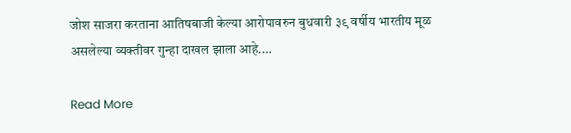जोश साजरा करताना आतिषबाजी केल्या आरोपावरुन बुधवारी ३९ वर्षीय भारतीय मूळ असलेल्या व्यक्तीवर गुन्हा दाखल झाला आहे.…

Read More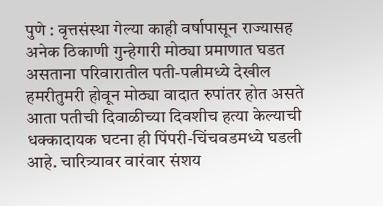पुणे : वृत्तसंस्था गेल्या काही वर्षापासून राज्यासह अनेक ठिकाणी गुन्हेगारी मोठ्या प्रमाणात घडत असताना परिवारातील पती-पत्नीमध्ये देखील हमरीतुमरी होवून मोठ्या वादात रुपांतर होत असते आता पतीची दिवाळीच्या दिवशीच हत्या केल्याची धक्कादायक घटना ही पिंपरी-चिंचवडमध्ये घडली आहे. चारित्र्यावर वारंवार संशय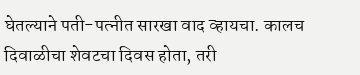घेतल्याने पती-पत्नीत सारखा वाद व्हायचा. कालच दिवाळीचा शेवटचा दिवस होता, तरी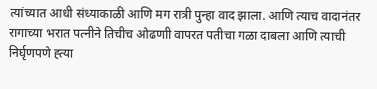त्यांच्यात आधी संध्याकाळी आणि मग रात्री पुन्हा वाद झाला. आणि त्याच वादानंतर रागाच्या भरात पत्नीने तिचीच ओढणाी वापरत पतीचा गळा दाबला आणि त्याची निर्घृणपणे ह्त्या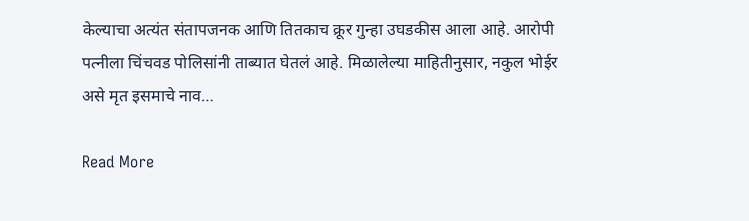केल्याचा अत्यंत संतापजनक आणि तितकाच क्रूर गुन्हा उघडकीस आला आहे. आरोपी पत्नीला चिंचवड पोलिसांनी ताब्यात घेतलं आहे. मिळालेल्या माहितीनुसार, नकुल भोईर असे मृत इसमाचे नाव…

Read More